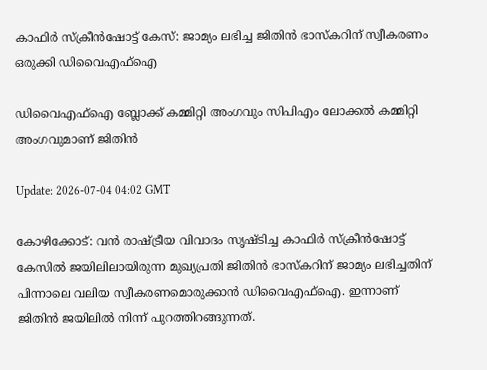കാഫിർ സ്ക്രീൻഷോട്ട് കേസ്: ജാമ്യം ലഭിച്ച ജിതിൻ ഭാസ്കറിന് സ്വീകരണം ഒരുക്കി ഡിവൈഎഫ്ഐ

ഡിവൈഎഫ്ഐ ബ്ലോക്ക് കമ്മിറ്റി അംഗവും സിപിഎം ലോക്കൽ കമ്മിറ്റി അംഗവുമാണ് ജിതിൻ

Update: 2026-07-04 04:02 GMT

കോഴിക്കോട്: വൻ രാഷ്ട്രീയ വിവാദം സൃഷ്ടിച്ച കാഫിർ സ്ക്രീൻഷോട്ട് കേസിൽ ജയിലിലായിരുന്ന മുഖ്യപ്രതി ജിതിൻ ഭാസ്കറിന് ജാമ്യം ലഭിച്ചതിന് പിന്നാലെ വലിയ സ്വീകരണമൊരുക്കാൻ ഡിവൈഎഫ്ഐ. ഇന്നാണ് ജിതിന്‍ ജയിലില്‍ നിന്ന് പുറത്തിറങ്ങുന്നത്.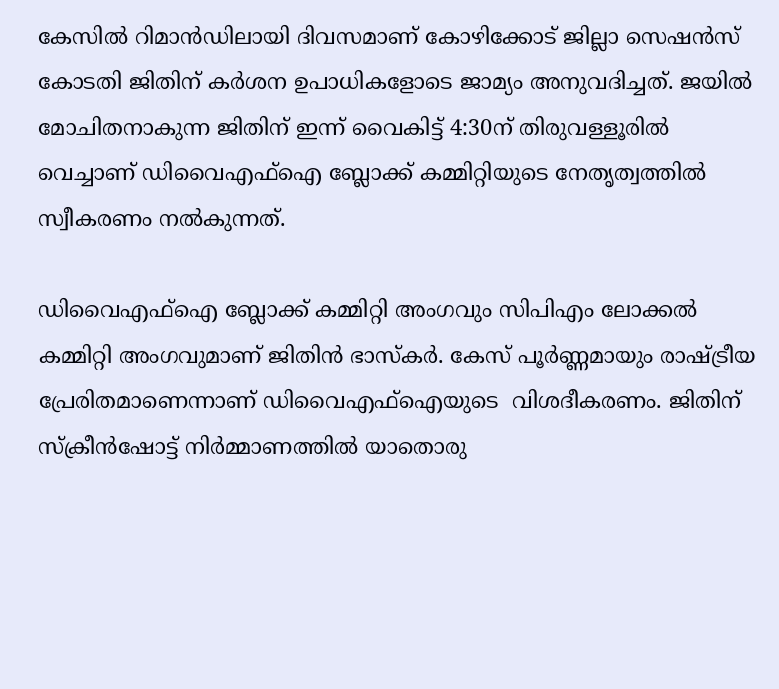കേസിൽ റിമാൻഡിലായി ദിവസമാണ് കോഴിക്കോട് ജില്ലാ സെഷൻസ് കോടതി ജിതിന് കർശന ഉപാധികളോടെ ജാമ്യം അനുവദിച്ചത്. ജയിൽ മോചിതനാകുന്ന ജിതിന് ഇന്ന് വൈകിട്ട് 4:30ന് തിരുവള്ളൂരിൽ വെച്ചാണ് ഡിവൈഎഫ്ഐ ബ്ലോക്ക് കമ്മിറ്റിയുടെ നേതൃത്വത്തിൽ സ്വീകരണം നൽകുന്നത്.

ഡിവൈഎഫ്ഐ ബ്ലോക്ക് കമ്മിറ്റി അംഗവും സിപിഎം ലോക്കൽ കമ്മിറ്റി അംഗവുമാണ് ജിതിൻ ഭാസ്കർ. കേസ് പൂർണ്ണമായും രാഷ്ട്രീയ പ്രേരിതമാണെന്നാണ് ഡിവൈഎഫ്ഐയുടെ  വിശദീകരണം. ജിതിന് സ്ക്രീൻഷോട്ട് നിർമ്മാണത്തിൽ യാതൊരു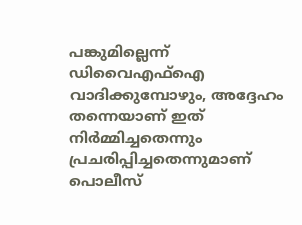പങ്കുമില്ലെന്ന് ഡിവൈഎഫ്ഐ വാദിക്കുമ്പോഴും, അദ്ദേഹം തന്നെയാണ് ഇത് നിർമ്മിച്ചതെന്നും പ്രചരിപ്പിച്ചതെന്നുമാണ് പൊലീസ്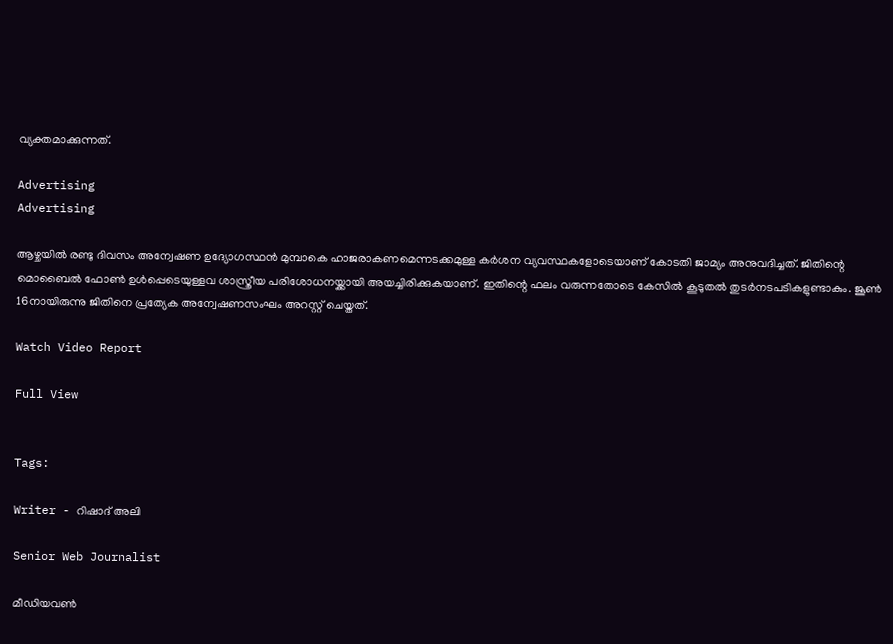വ്യക്തമാക്കുന്നത്.

Advertising
Advertising

ആഴ്ചയിൽ രണ്ടു ദിവസം അന്വേഷണ ഉദ്യോഗസ്ഥൻ മുമ്പാകെ ഹാജരാകണമെന്നടക്കമുള്ള കർശന വ്യവസ്ഥകളോടെയാണ് കോടതി ജാമ്യം അനുവദിച്ചത്. ജിതിന്റെ മൊബൈൽ ഫോൺ ഉൾപ്പെടെയുള്ളവ ശാസ്ത്രീയ പരിശോധനയ്ക്കായി അയച്ചിരിക്കുകയാണ്. ഇതിന്റെ ഫലം വരുന്നതോടെ കേസിൽ കൂടുതൽ തുടർനടപടികളുണ്ടാകും. ജൂൺ 16നായിരുന്നു ജിതിനെ പ്രത്യേക അന്വേഷണസംഘം അറസ്റ്റ് ചെയ്തത്.

Watch Video Report

Full View


Tags:

Writer - റിഷാദ് അലി

Senior Web Journalist

മീഡിയവൺ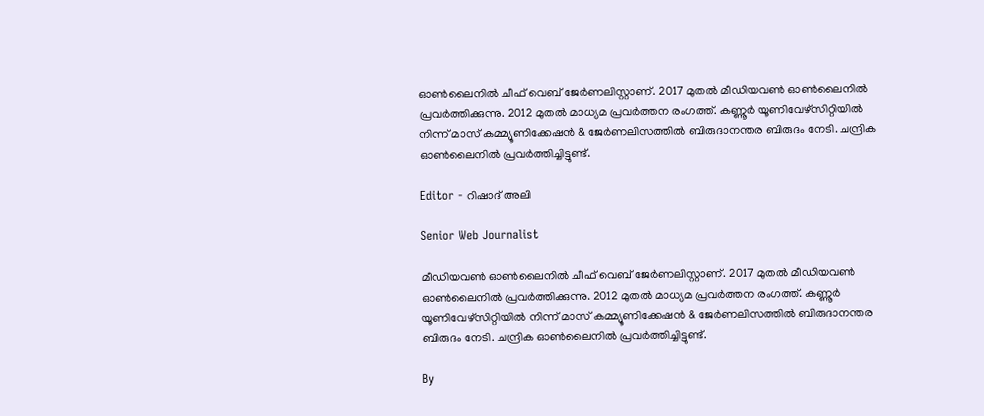ഓൺലൈനിൽ ചീഫ് വെബ് ജേർണലിസ്റ്റാണ്. 2017 മുതൽ മീഡിയവൺ ഓൺലൈനിൽ പ്രവർത്തിക്കുന്നു. 2012 മുതൽ മാധ്യമ പ്രവർത്തന രംഗത്ത്. കണ്ണൂര്‍ യൂണിവേഴ്‌സിറ്റിയിൽ നിന്ന് മാസ് കമ്മ്യൂണിക്കേഷന്‍ & ജേര്‍ണലിസത്തില്‍ ബിരുദാനന്തര ബിരുദം നേടി. ചന്ദ്രിക ഓണ്‍ലൈനില്‍ പ്രവര്‍ത്തിച്ചിട്ടുണ്ട്.

Editor - റിഷാദ് അലി

Senior Web Journalist

മീഡിയവൺ ഓൺലൈനിൽ ചീഫ് വെബ് ജേർണലിസ്റ്റാണ്. 2017 മുതൽ മീഡിയവൺ ഓൺലൈനിൽ പ്രവർത്തിക്കുന്നു. 2012 മുതൽ മാധ്യമ പ്രവർത്തന രംഗത്ത്. കണ്ണൂര്‍ യൂണിവേഴ്‌സിറ്റിയിൽ നിന്ന് മാസ് കമ്മ്യൂണിക്കേഷന്‍ & ജേര്‍ണലിസത്തില്‍ ബിരുദാനന്തര ബിരുദം നേടി. ചന്ദ്രിക ഓണ്‍ലൈനില്‍ പ്രവര്‍ത്തിച്ചിട്ടുണ്ട്.

By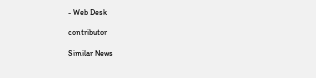- Web Desk

contributor

Similar News